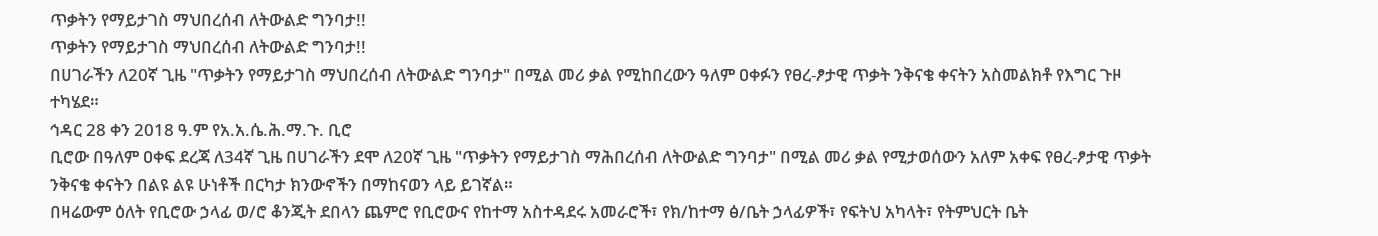ጥቃትን የማይታገስ ማህበረሰብ ለትውልድ ግንባታ!!
ጥቃትን የማይታገስ ማህበረሰብ ለትውልድ ግንባታ!!
በሀገራችን ለ20ኛ ጊዜ "ጥቃትን የማይታገስ ማህበረሰብ ለትውልድ ግንባታ" በሚል መሪ ቃል የሚከበረውን ዓለም ዐቀፉን የፀረ-ፆታዊ ጥቃት ንቅናቄ ቀናትን አስመልክቶ የእግር ጉዞ ተካሄደ።
ኅዳር 28 ቀን 2018 ዓ.ም የአ.አ.ሴ.ሕ.ማ.ጉ. ቢሮ
ቢሮው በዓለም ዐቀፍ ደረጃ ለ34ኛ ጊዜ በሀገራችን ደሞ ለ20ኛ ጊዜ "ጥቃትን የማይታገስ ማሕበረሰብ ለትውልድ ግንባታ" በሚል መሪ ቃል የሚታወሰውን አለም አቀፍ የፀረ-ፆታዊ ጥቃት ንቅናቄ ቀናትን በልዩ ልዩ ሁነቶች በርካታ ክንውኖችን በማከናወን ላይ ይገኛል።
በዛሬውም ዕለት የቢሮው ኃላፊ ወ/ሮ ቆንጂት ደበላን ጨምሮ የቢሮውና የከተማ አስተዳደሩ አመራሮች፣ የክ/ከተማ ፅ/ቤት ኃላፊዎች፣ የፍትህ አካላት፣ የትምህርት ቤት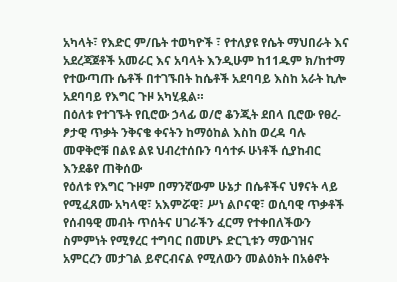አካላት፣ የእድር ም/ቤት ተወካዮች ፣ የተለያዩ የሴት ማህበራት እና አደረጃጀቶች አመራር እና አባላት እንዲሁም ከ11ዱም ክ/ከተማ የተውጣጡ ሴቶች በተገኙበት ከሴቶች አደባባይ እስከ አራት ኪሎ አደባባይ የእግር ጉዞ አካሂዷል።
በዕለቱ የተገኙት የቢሮው ኃላፊ ወ/ሮ ቆንጂት ደበላ ቢሮው የፀረ-ፆታዊ ጥቃት ንቅናቄ ቀናትን ከማዕከል እስከ ወረዳ ባሉ መዋቅሮቹ በልዩ ልዩ ህብረተሰቡን ባሳተፉ ሁነቶች ሲያከብር እንደቆየ ጠቅሰው
የዕለቱ የእግር ጉዞም በማንኛውም ሁኔታ በሴቶችና ህፃናት ላይ የሚፈጸሙ አካላዊ፣ አእምሯዊ፣ ሥነ ልቦናዊ፣ ወሲባዊ ጥቃቶች የሰብዓዊ መብት ጥሰትና ሀገራችን ፈርማ የተቀበለችውን ስምምነት የሚፃረር ተግባር በመሆኑ ድርጊቱን ማውገዝና አምርረን መታገል ይኖርብናል የሚለውን መልዕክት በአፅኖት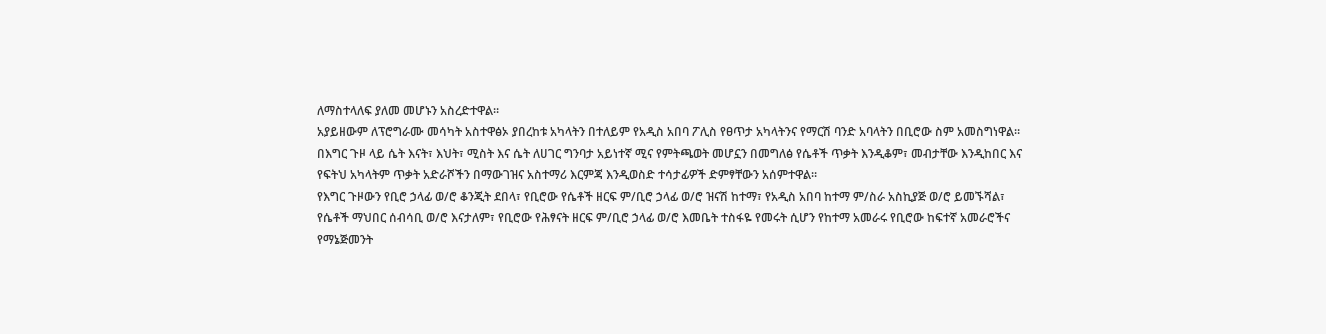ለማስተላለፍ ያለመ መሆኑን አስረድተዋል።
አያይዘውም ለፕሮግራሙ መሳካት አስተዋፅኦ ያበረከቱ አካላትን በተለይም የአዲስ አበባ ፖሊስ የፀጥታ አካላትንና የማርሽ ባንድ አባላትን በቢሮው ስም አመስግነዋል።
በእግር ጉዞ ላይ ሴት እናት፣ እህት፣ ሚስት እና ሴት ለሀገር ግንባታ አይነተኛ ሚና የምትጫወት መሆኗን በመግለፅ የሴቶች ጥቃት እንዲቆም፣ መብታቸው እንዲከበር እና የፍትህ አካላትም ጥቃት አድራሾችን በማውገዝና አስተማሪ እርምጃ እንዲወስድ ተሳታፊዎች ድምፃቸውን አሰምተዋል።
የእግር ጉዞውን የቢሮ ኃላፊ ወ/ሮ ቆንጂት ደበላ፣ የቢሮው የሴቶች ዘርፍ ም/ቢሮ ኃላፊ ወ/ሮ ዝናሽ ከተማ፣ የአዲስ አበባ ከተማ ም/ስራ አስኪያጅ ወ/ሮ ይመኙሻል፣ የሴቶች ማህበር ሰብሳቢ ወ/ሮ እናታለም፣ የቢሮው የሕፃናት ዘርፍ ም/ቢሮ ኃላፊ ወ/ሮ እመቤት ተስፋዬ የመሩት ሲሆን የከተማ አመራሩ የቢሮው ከፍተኛ አመራሮችና የማኔጅመንት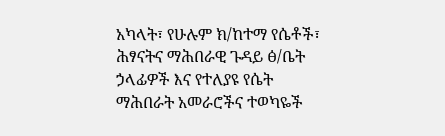አካላት፣ የሁሉም ክ/ከተማ የሴቶች፣ ሕፃናትና ማሕበራዊ ጉዳይ ፅ/ቤት ኃላፊዎች እና የተለያዩ የሴት ማሕበራት አመራሮችና ተወካዬች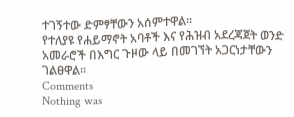ተገኝተው ድምፃቸውን አሰምተዋል።
የተለያዩ የሐይማኖት አባቶች እና የሕዝብ አደረጃጀት ወንድ አመራሮች በእግር ጉዞው ላይ በመገኘት አጋርነታቸውን ገልፀዋል።
Comments
Nothing was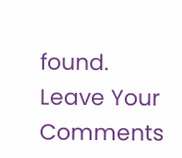found.
Leave Your Comments